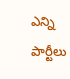ఎన్ని పార్టీలు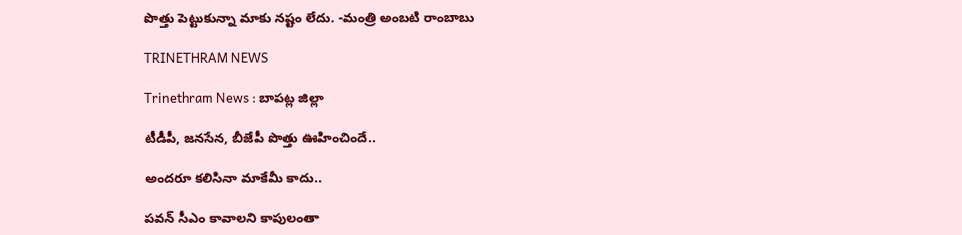పొత్తు పెట్టుకున్నా మాకు నష్టం లేదు. -మంత్రి అంబటి రాంబాబు

TRINETHRAM NEWS

Trinethram News : బాపట్ల జిల్లా

టీడీపీ, జనసేన, బీజేపీ పొత్తు ఊహించిందే..

అందరూ కలిసినా మాకేమీ కాదు..

పవన్‌ సీఎం కావాలని కాపులంతా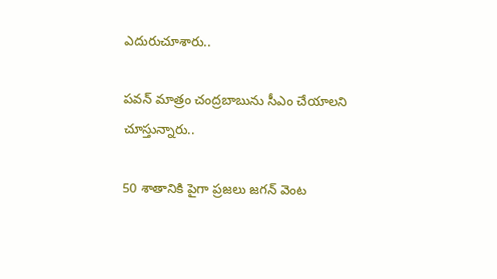ఎదురుచూశారు..

పవన్‌ మాత్రం చంద్రబాబును సీఎం చేయాలని చూస్తున్నారు..

50 శాతానికి పైగా ప్రజలు జగన్‌ వెంట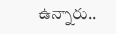ఉన్నారు..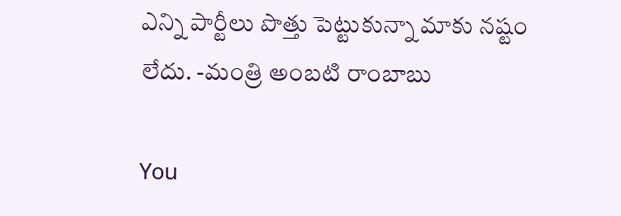ఎన్ని పార్టీలు పొత్తు పెట్టుకున్నా మాకు నష్టం లేదు. -మంత్రి అంబటి రాంబాబు

You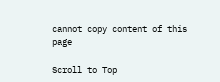cannot copy content of this page

Scroll to Top